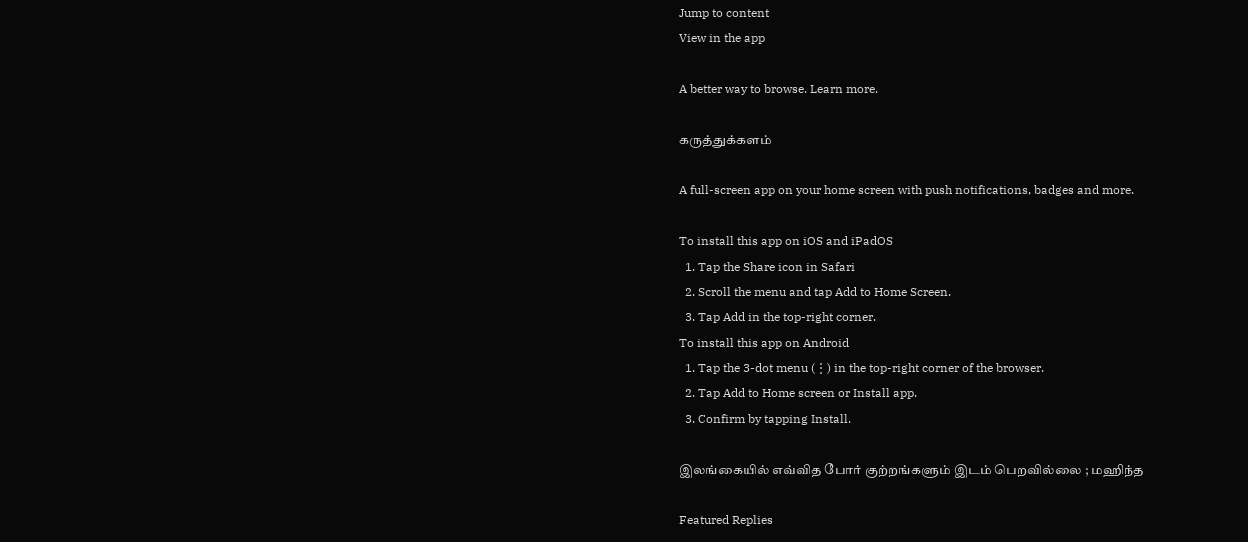Jump to content
View in the app

A better way to browse. Learn more.

கருத்துக்களம்

A full-screen app on your home screen with push notifications, badges and more.

To install this app on iOS and iPadOS
  1. Tap the Share icon in Safari
  2. Scroll the menu and tap Add to Home Screen.
  3. Tap Add in the top-right corner.
To install this app on Android
  1. Tap the 3-dot menu (⋮) in the top-right corner of the browser.
  2. Tap Add to Home screen or Install app.
  3. Confirm by tapping Install.

இலங்கையில் எவ்வித போர் குற்றங்களும் இடம் பெறவில்லை ; மஹிந்த

Featured Replies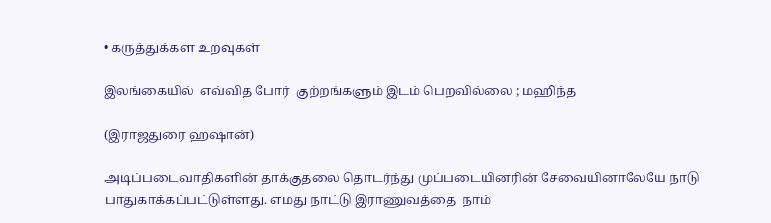• கருத்துக்கள உறவுகள்

இலங்கையில்  எவ்வித போர்  குற்றங்களும் இடம் பெறவில்லை ; மஹிந்த

(இராஜதுரை ஹஷான்)

அடிப்படைவாதிகளின் தாக்குதலை தொடர்ந்து முப்படையினரின் சேவையினாலேயே நாடு  பாதுகாக்கப்பட்டுள்ளது. எமது நாட்டு இராணுவத்தை  நாம்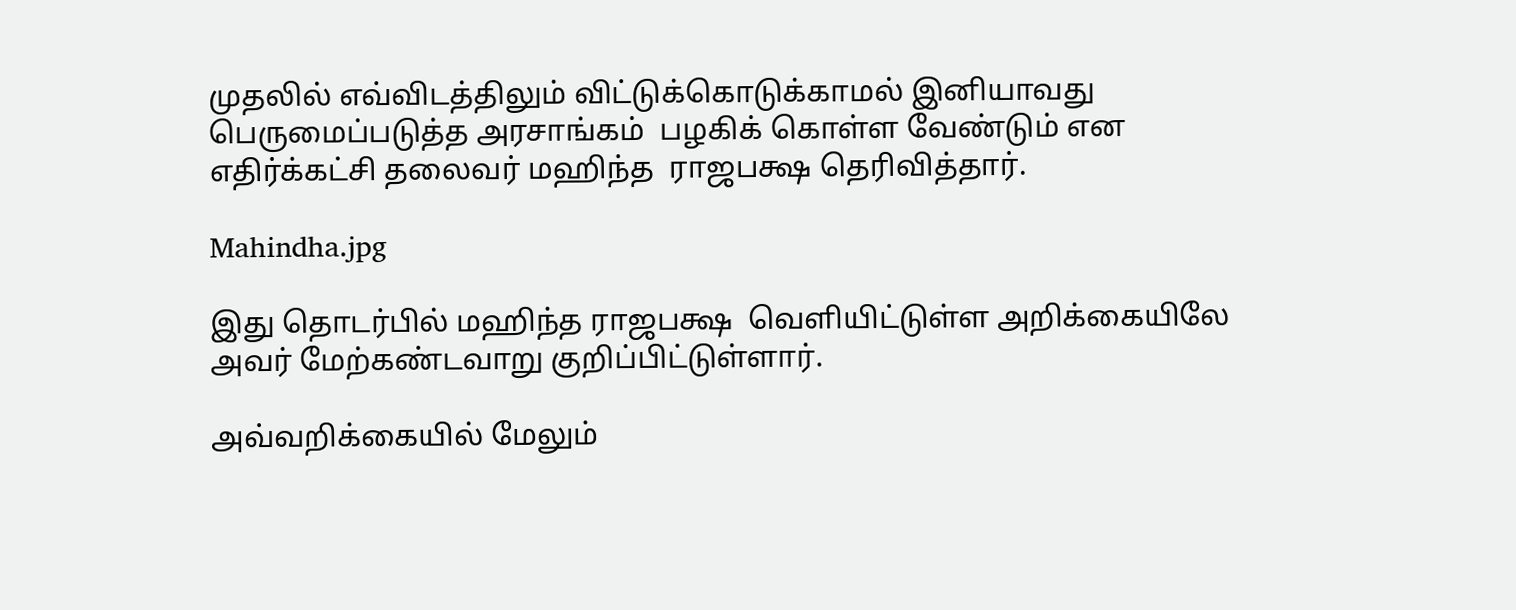முதலில் எவ்விடத்திலும் விட்டுக்கொடுக்காமல் இனியாவது பெருமைப்படுத்த அரசாங்கம்  பழகிக் கொள்ள வேண்டும் என  எதிர்க்கட்சி தலைவர் மஹிந்த  ராஜபக்ஷ தெரிவித்தார்.

Mahindha.jpg

இது தொடர்பில் மஹிந்த ராஜபக்ஷ  வெளியிட்டுள்ள அறிக்கையிலே அவர் மேற்கண்டவாறு குறிப்பிட்டுள்ளார்.

அவ்வறிக்கையில் மேலும்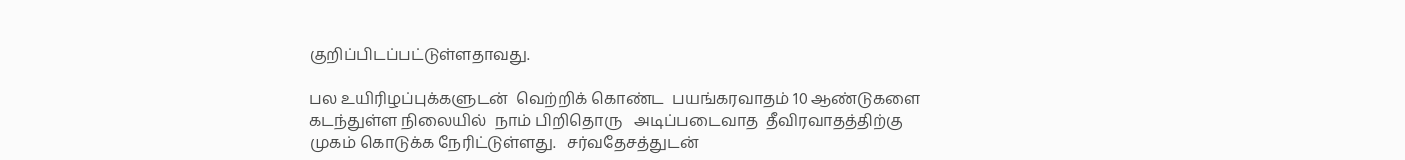குறிப்பிடப்பட்டுள்ளதாவது.

பல உயிரிழப்புக்களுடன்  வெற்றிக் கொண்ட  பயங்கரவாதம் 10 ஆண்டுகளை கடந்துள்ள நிலையில்  நாம் பிறிதொரு   அடிப்படைவாத  தீவிரவாதத்திற்கு முகம் கொடுக்க நேரிட்டுள்ளது.   சர்வதேசத்துடன்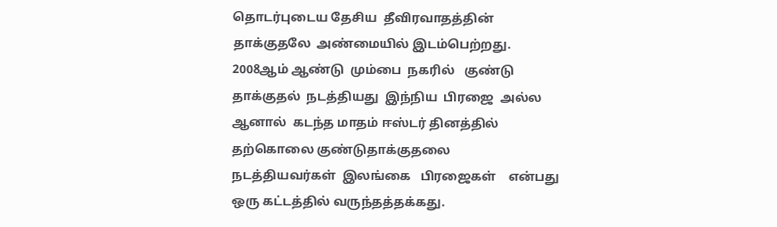தொடர்புடைய தேசிய  தீவிரவாதத்தின்  தாக்குதலே  அண்மையில் இடம்பெற்றது. 2008ஆம் ஆண்டு  மும்பை  நகரில்   குண்டு தாக்குதல்  நடத்தியது  இந்நிய  பிரஜை  அல்ல   ஆனால்  கடந்த மாதம் ஈஸ்டர் தினத்தில்  தற்கொலை குண்டுதாக்குதலை    நடத்தியவர்கள்  இலங்கை   பிரஜைகள்    என்பது  ஒரு கட்டத்தில் வருந்தத்தக்கது.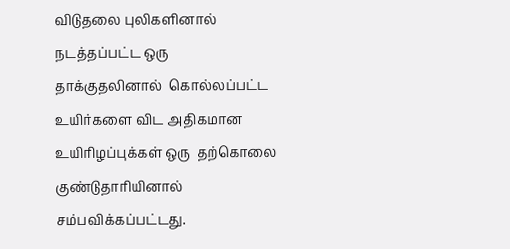விடுதலை புலிகளினால்  நடத்தப்பட்ட ஒரு  தாக்குதலினால்  கொல்லப்பட்ட உயிர்களை விட அதிகமான  உயிரிழப்புக்கள் ஒரு  தற்கொலை குண்டுதாரியினால் சம்பவிக்கப்பட்டது.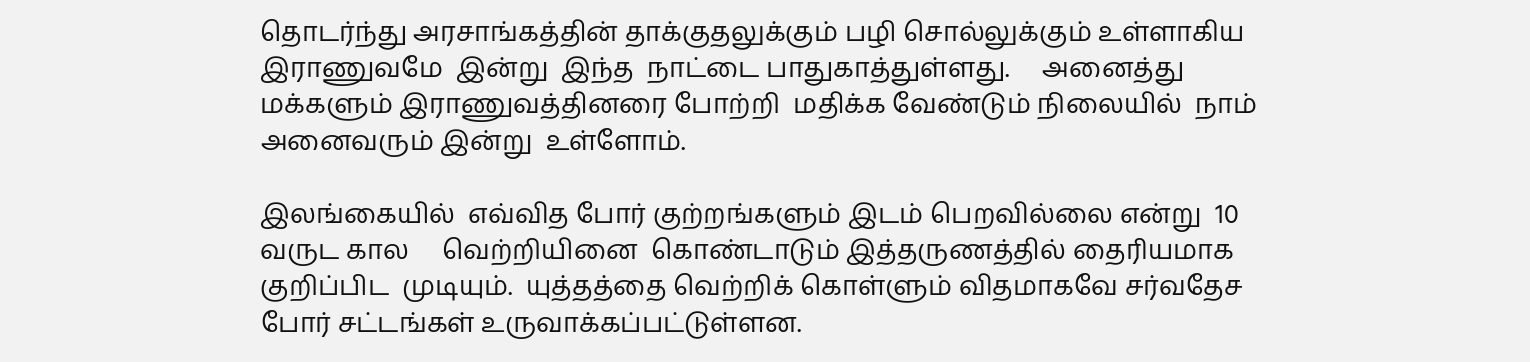தொடர்ந்து அரசாங்கத்தின் தாக்குதலுக்கும் பழி சொல்லுக்கும் உள்ளாகிய இராணுவமே  இன்று  இந்த  நாட்டை பாதுகாத்துள்ளது.     அனைத்து  மக்களும் இராணுவத்தினரை போற்றி  மதிக்க வேண்டும் நிலையில்  நாம் அனைவரும் இன்று  உள்ளோம்.

இலங்கையில்  எவ்வித போர் குற்றங்களும் இடம் பெறவில்லை என்று  10 வருட கால     வெற்றியினை  கொண்டாடும் இத்தருணத்தில் தைரியமாக குறிப்பிட  முடியும்.  யுத்தத்தை வெற்றிக் கொள்ளும் விதமாகவே சர்வதேச  போர் சட்டங்கள் உருவாக்கப்பட்டுள்ளன.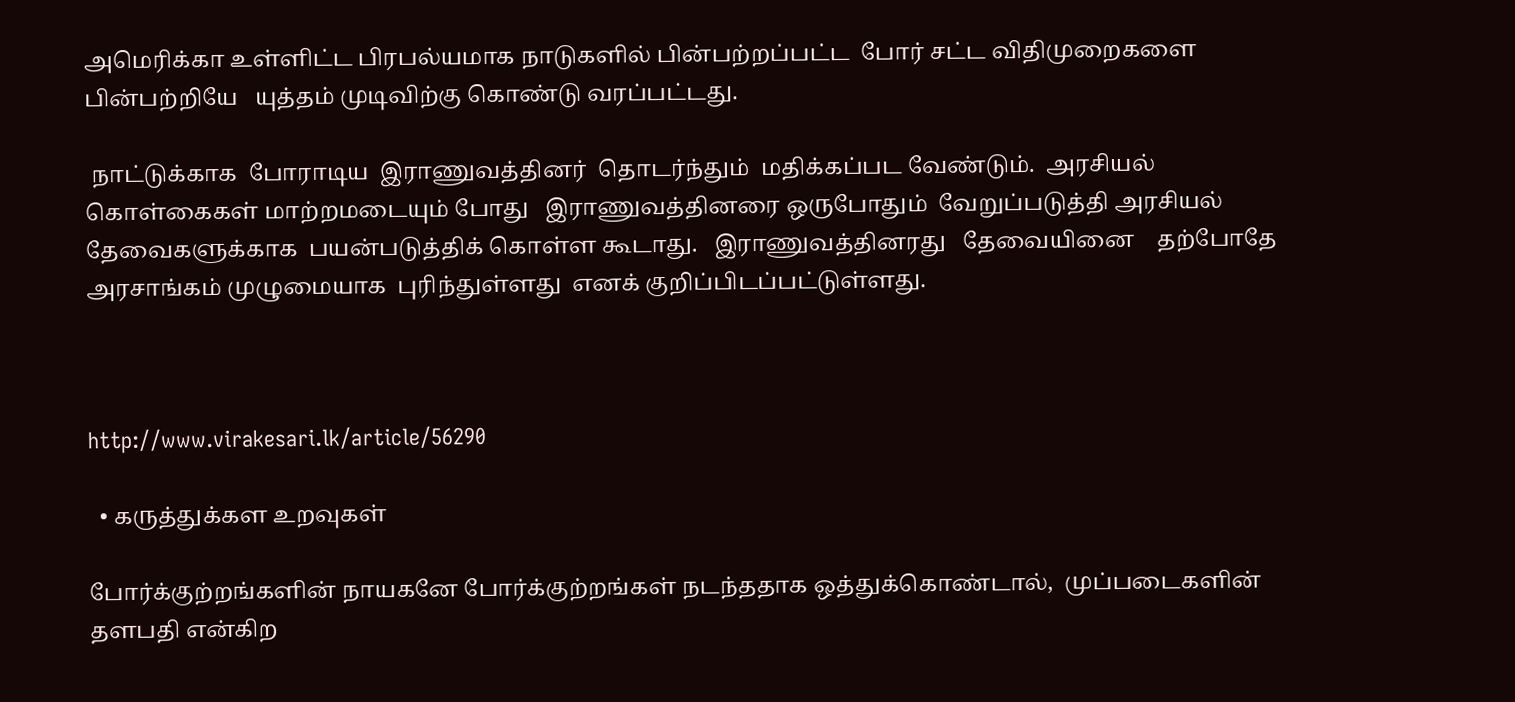அமெரிக்கா உள்ளிட்ட பிரபல்யமாக நாடுகளில் பின்பற்றப்பட்ட  போர் சட்ட விதிமுறைகளை பின்பற்றியே   யுத்தம் முடிவிற்கு கொண்டு வரப்பட்டது.

 நாட்டுக்காக  போராடிய  இராணுவத்தினர்  தொடர்ந்தும்  மதிக்கப்பட வேண்டும்.  அரசியல் கொள்கைகள் மாற்றமடையும் போது   இராணுவத்தினரை ஒருபோதும்  வேறுப்படுத்தி அரசியல் தேவைகளுக்காக  பயன்படுத்திக் கொள்ள கூடாது.   இராணுவத்தினரது   தேவையினை    தற்போதே  அரசாங்கம் முழுமையாக  புரிந்துள்ளது  எனக் குறிப்பிடப்பட்டுள்ளது.



http://www.virakesari.lk/article/56290

  • கருத்துக்கள உறவுகள்

போர்க்குற்றங்களின் நாயகனே போர்க்குற்றங்கள் நடந்ததாக ஒத்துக்கொண்டால்,  முப்படைகளின் தளபதி என்கிற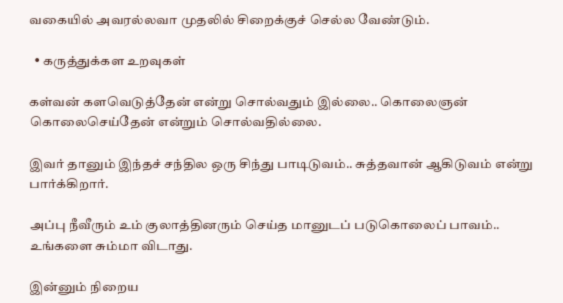வகையில் அவரல்லவா முதலில் சிறைக்குச் செல்ல வேண்டும்.

  • கருத்துக்கள உறவுகள்

கள்வன் களவெடுத்தேன் என்று சொல்வதும் இல்லை.. கொலைஞன் கொலைசெய்தேன் என்றும் சொல்வதில்லை.

இவர் தானும் இந்தச் சந்தில ஒரு சிந்து பாடிடுவம்.. சுத்தவான் ஆகிடுவம் என்று பார்க்கிறார்.

அப்பு நீவீரும் உம் குலாத்தினரும் செய்த மானுடப் படுகொலைப் பாவம்.. உங்களை சும்மா விடாது.

இன்னும் நிறைய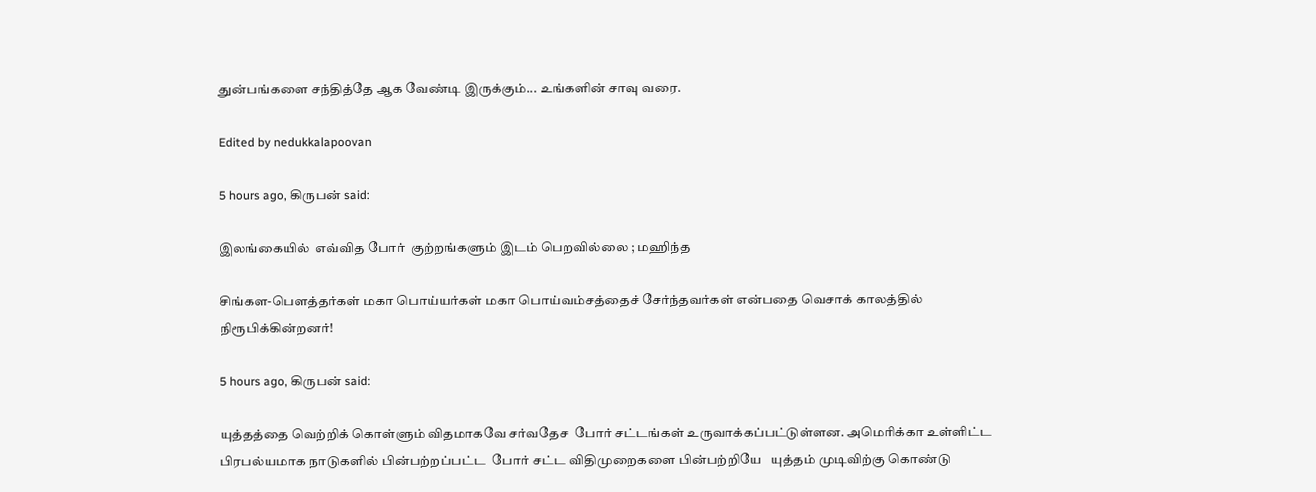துன்பங்களை சந்தித்தே ஆக வேண்டி இருக்கும்... உங்களின் சாவு வரை.

Edited by nedukkalapoovan

5 hours ago, கிருபன் said:

இலங்கையில்  எவ்வித போர்  குற்றங்களும் இடம் பெறவில்லை ; மஹிந்த

சிங்கள-பௌத்தர்கள் மகா பொய்யர்கள் மகா பொய்வம்சத்தைச் சேர்ந்தவர்கள் என்பதை வெசாக் காலத்தில் நிரூபிக்கின்றனர்!

5 hours ago, கிருபன் said:

யுத்தத்தை வெற்றிக் கொள்ளும் விதமாகவே சர்வதேச  போர் சட்டங்கள் உருவாக்கப்பட்டுள்ளன. அமெரிக்கா உள்ளிட்ட பிரபல்யமாக நாடுகளில் பின்பற்றப்பட்ட  போர் சட்ட விதிமுறைகளை பின்பற்றியே   யுத்தம் முடிவிற்கு கொண்டு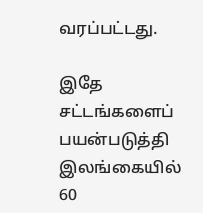வரப்பட்டது.

இதே சட்டங்களைப் பயன்படுத்தி இலங்கையில் 60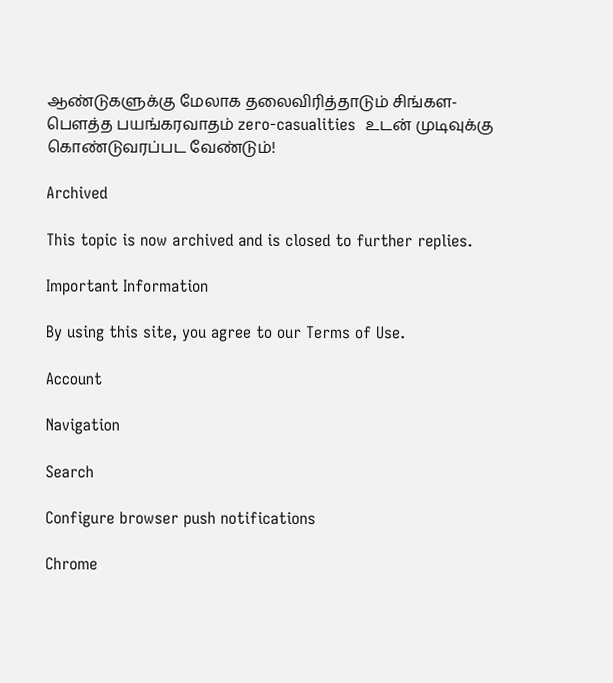ஆண்டுகளுக்கு மேலாக தலைவிரித்தாடும் சிங்கள-பௌத்த பயங்கரவாதம் zero-casualities  உடன் முடிவுக்கு கொண்டுவரப்பட வேண்டும்!

Archived

This topic is now archived and is closed to further replies.

Important Information

By using this site, you agree to our Terms of Use.

Account

Navigation

Search

Configure browser push notifications

Chrome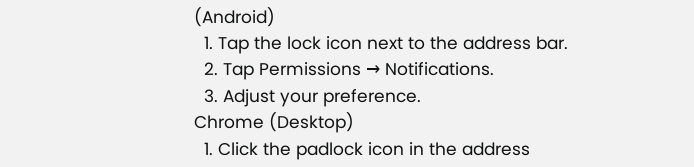(Android)
  1. Tap the lock icon next to the address bar.
  2. Tap Permissions → Notifications.
  3. Adjust your preference.
Chrome (Desktop)
  1. Click the padlock icon in the address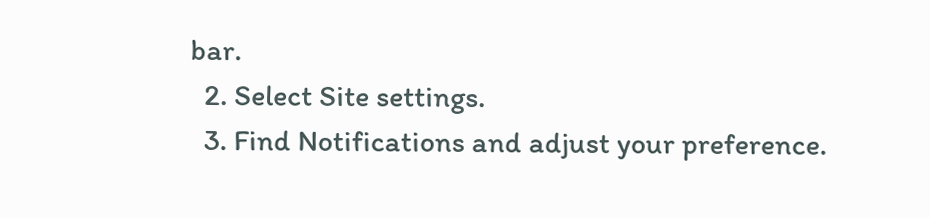bar.
  2. Select Site settings.
  3. Find Notifications and adjust your preference.